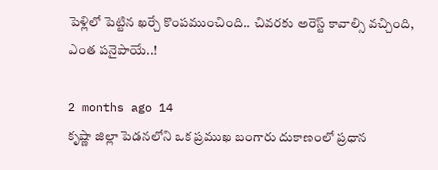పెళ్లిలో పెట్టిన ఖర్చే కొంపముంచింది.. చివరకు అరెస్ట్ కావాల్సి వచ్చింది, ఎంత పనైపాయే..!

2 months ago 14
కృష్ణా జిల్లా పెడనలోని ఒక ప్రముఖ బంగారు దుకాణంలో ప్రధాన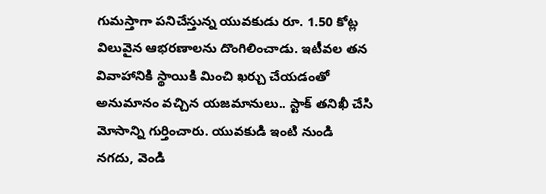గుమస్తాగా పనిచేస్తున్న యువకుడు రూ. 1.50 కోట్ల విలువైన ఆభరణాలను దొంగిలించాడు. ఇటీవల తన వివాహానికి స్థాయికి మించి ఖర్చు చేయడంతో అనుమానం వచ్చిన యజమానులు.. స్టాక్ తనిఖీ చేసి మోసాన్ని గుర్తించారు. యువకుడి ఇంటి నుండి నగదు, వెండి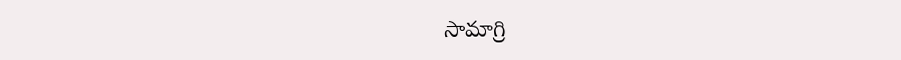సామాగ్రి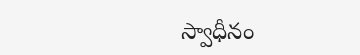స్వాధీనం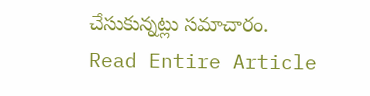చేసుకున్నట్లు సమాచారం.
Read Entire Article